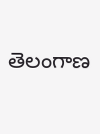తెలంగాణ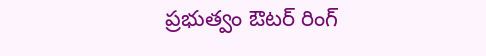ప్రభుత్వం ఔటర్ రింగ్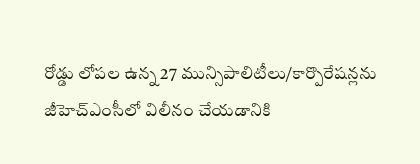రోడ్డు లోపల ఉన్న 27 మున్సిపాలిటీలు/కార్పొరేషన్లను జీహెచ్ఎంసీలో విలీనం చేయడానికి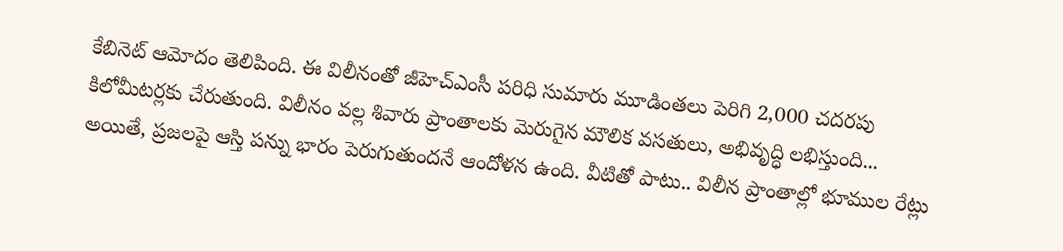కేబినెట్ ఆమోదం తెలిపింది. ఈ విలీనంతో జీహెచ్ఎంసీ పరిధి సుమారు మూడింతలు పెరిగి 2,000 చదరపు కిలోమీటర్లకు చేరుతుంది. విలీనం వల్ల శివారు ప్రాంతాలకు మెరుగైన మౌలిక వసతులు, అభివృద్ధి లభిస్తుంది... అయితే, ప్రజలపై ఆస్తి పన్ను భారం పెరుగుతుందనే ఆందోళన ఉంది. వీటితో పాటు.. విలీన ప్రాంతాల్లో భూముల రేట్లు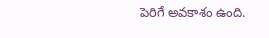పెరిగే అవకాశం ఉంది.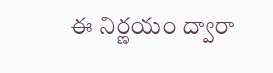ఈ నిర్ణయం ద్వారా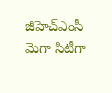జీహెచ్ఎంసీ మెగా సిటీగా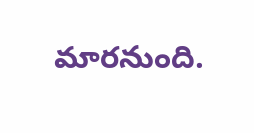మారనుంది.